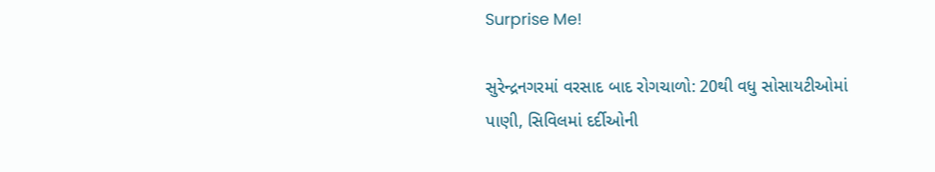Surprise Me!

સુરેન્દ્રનગરમાં વરસાદ બાદ રોગચાળો: 20થી વધુ સોસાયટીઓમાં પાણી, સિવિલમાં દર્દીઓની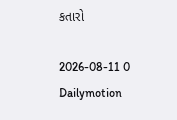કતારો

2026-08-11 0 Dailymotion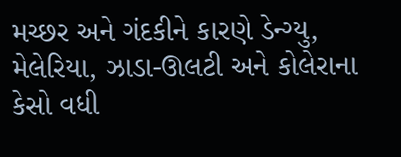મચ્છર અને ગંદકીને કારણે ડેન્ગ્યુ, મેલેરિયા, ઝાડા-ઊલટી અને કોલેરાના કેસો વધી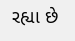રહ્યા છે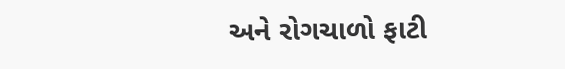અને રોગચાળો ફાટી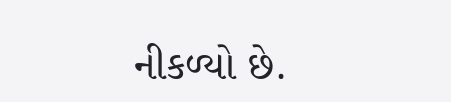નીકળ્યો છે.